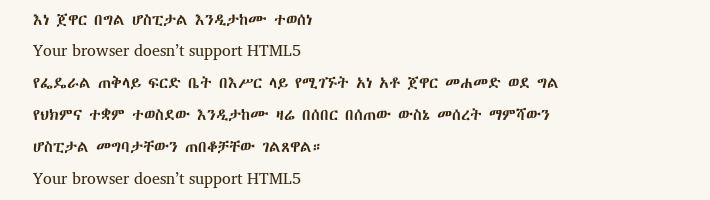እነ ጀዋር በግል ሆስፒታል እንዲታከሙ ተወሰነ
Your browser doesn’t support HTML5
የፌዴራል ጠቅላይ ፍርድ ቤት በእሥር ላይ የሚገኙት አነ አቶ ጀዋር መሐመድ ወደ ግል የህክምና ተቋም ተወስደው እንዲታከሙ ዛሬ በሰበር በሰጠው ውስኔ መሰረት ማምሻውን ሆስፒታል መግባታቸውን ጠበቆቻቸው ገልጸዋል።
Your browser doesn’t support HTML5